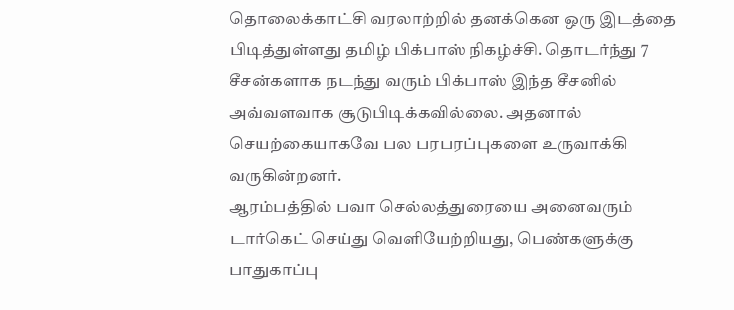தொலைக்காட்சி வரலாற்றில் தனக்கென ஒரு இடத்தை பிடித்துள்ளது தமிழ் பிக்பாஸ் நிகழ்ச்சி. தொடர்ந்து 7 சீசன்களாக நடந்து வரும் பிக்பாஸ் இந்த சீசனில் அவ்வளவாக சூடுபிடிக்கவில்லை. அதனால் செயற்கையாகவே பல பரபரப்புகளை உருவாக்கி வருகின்றனர்.
ஆரம்பத்தில் பவா செல்லத்துரையை அனைவரும் டார்கெட் செய்து வெளியேற்றியது, பெண்களுக்கு பாதுகாப்பு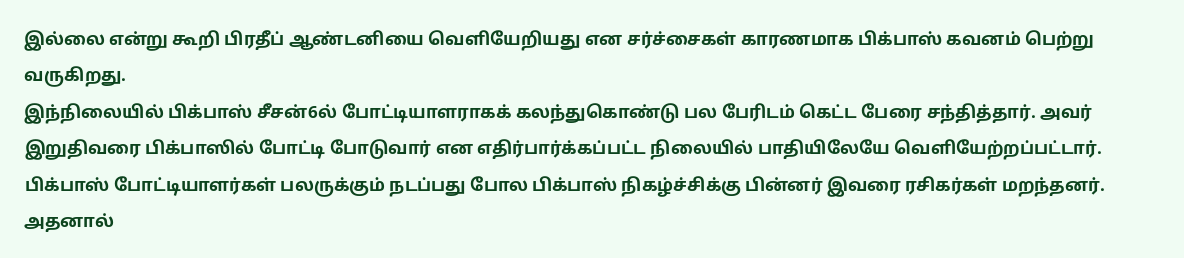இல்லை என்று கூறி பிரதீப் ஆண்டனியை வெளியேறியது என சர்ச்சைகள் காரணமாக பிக்பாஸ் கவனம் பெற்று வருகிறது.
இந்நிலையில் பிக்பாஸ் சீசன்6ல் போட்டியாளராகக் கலந்துகொண்டு பல பேரிடம் கெட்ட பேரை சந்தித்தார். அவர் இறுதிவரை பிக்பாஸில் போட்டி போடுவார் என எதிர்பார்க்கப்பட்ட நிலையில் பாதியிலேயே வெளியேற்றப்பட்டார்.
பிக்பாஸ் போட்டியாளர்கள் பலருக்கும் நடப்பது போல பிக்பாஸ் நிகழ்ச்சிக்கு பின்னர் இவரை ரசிகர்கள் மறந்தனர். அதனால்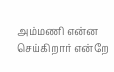அம்மணி என்ன செய்கிறார் என்றே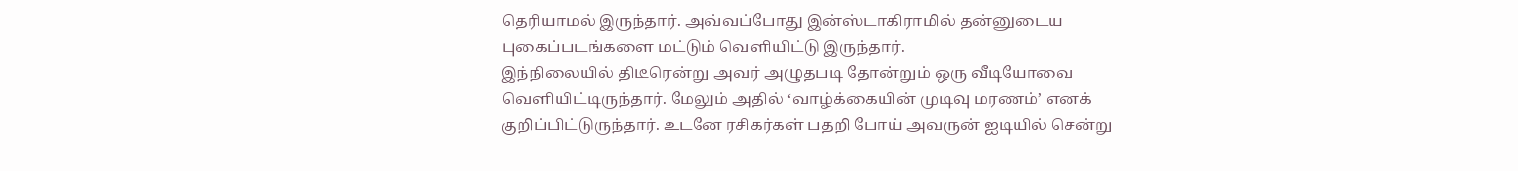தெரியாமல் இருந்தார். அவ்வப்போது இன்ஸ்டாகிராமில் தன்னுடைய புகைப்படங்களை மட்டும் வெளியிட்டு இருந்தார்.
இந்நிலையில் திடீரென்று அவர் அழுதபடி தோன்றும் ஒரு வீடியோவை வெளியிட்டிருந்தார். மேலும் அதில் ‘வாழ்க்கையின் முடிவு மரணம்’ எனக் குறிப்பிட்டுருந்தார். உடனே ரசிகர்கள் பதறி போய் அவருன் ஐடியில் சென்று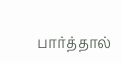பார்த்தால்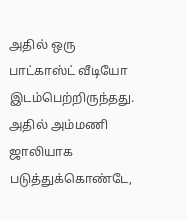அதில் ஒரு பாட்காஸ்ட் வீடியோ இடம்பெற்றிருந்தது.
அதில் அம்மணி ஜாலியாக படுத்துக்கொண்டே,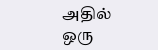அதில் ஒரு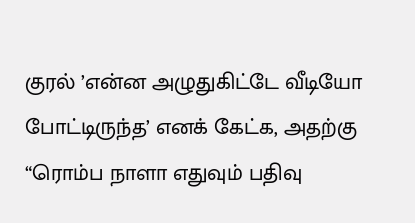குரல் ’என்ன அழுதுகிட்டே வீடியோ போட்டிருந்த’ எனக் கேட்க, அதற்கு “ரொம்ப நாளா எதுவும் பதிவு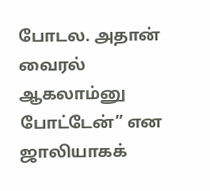போடல. அதான் வைரல் ஆகலாம்னு போட்டேன்” என ஜாலியாகக்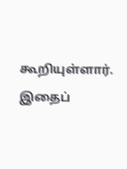கூறியுள்ளார்.
இதைப்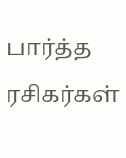பார்த்த ரசிகர்கள்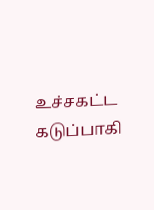உச்சகட்ட கடுப்பாகி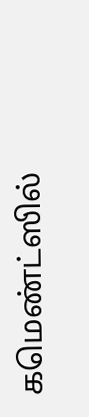கமெண்ட்ஸில்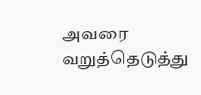அவரை வறுத்தெடுத்து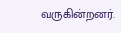வருகின்றனர்.